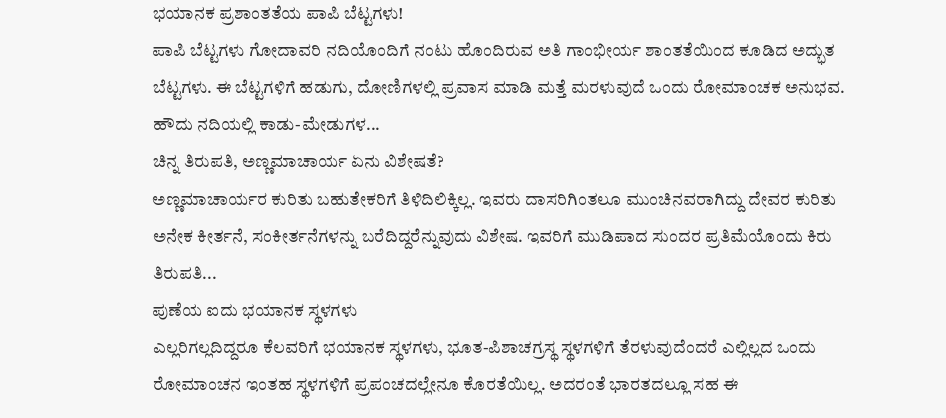ಭಯಾನಕ ಪ್ರಶಾಂತತೆಯ ಪಾಪಿ ಬೆಟ್ಟಗಳು!
ಪಾಪಿ ಬೆಟ್ಟಗಳು ಗೋದಾವರಿ ನದಿಯೊಂದಿಗೆ ನಂಟು ಹೊಂದಿರುವ ಅತಿ ಗಾಂಭೀರ್ಯ ಶಾಂತತೆಯಿಂದ ಕೂಡಿದ ಅದ್ಭುತ ಬೆಟ್ಟಗಳು. ಈ ಬೆಟ್ಟಗಳಿಗೆ ಹಡುಗು, ದೋಣಿಗಳಲ್ಲಿ ಪ್ರವಾಸ ಮಾಡಿ ಮತ್ತೆ ಮರಳುವುದೆ ಒಂದು ರೋಮಾಂಚಕ ಅನುಭವ. ಹೌದು ನದಿಯಲ್ಲಿ ಕಾಡು-ಮೇಡುಗಳ...
ಚಿನ್ನ ತಿರುಪತಿ, ಅಣ್ಣಮಾಚಾರ್ಯ ಏನು ವಿಶೇಷತೆ?
ಅಣ್ಣಮಾಚಾರ್ಯರ ಕುರಿತು ಬಹುತೇಕರಿಗೆ ತಿಳಿದಿಲಿಕ್ಕಿಲ್ಲ. ಇವರು ದಾಸರಿಗಿಂತಲೂ ಮುಂಚಿನವರಾಗಿದ್ದು ದೇವರ ಕುರಿತು ಅನೇಕ ಕೀರ್ತನೆ, ಸಂಕೀರ್ತನೆಗಳನ್ನು ಬರೆದಿದ್ದರೆನ್ನುವುದು ವಿಶೇಷ. ಇವರಿಗೆ ಮುಡಿಪಾದ ಸುಂದರ ಪ್ರತಿಮೆಯೊಂದು ಕಿರು ತಿರುಪತಿ...
ಪುಣೆಯ ಐದು ಭಯಾನಕ ಸ್ಥಳಗಳು
ಎಲ್ಲರಿಗಲ್ಲದಿದ್ದರೂ ಕೆಲವರಿಗೆ ಭಯಾನಕ ಸ್ಥಳಗಳು, ಭೂತ-ಪಿಶಾಚಗ್ರಸ್ಥ ಸ್ಥಳಗಳಿಗೆ ತೆರಳುವುದೆಂದರೆ ಎಲ್ಲಿಲ್ಲದ ಒಂದು ರೋಮಾಂಚನ ಇಂತಹ ಸ್ಥಳಗಳಿಗೆ ಪ್ರಪಂಚದಲ್ಲೇನೂ ಕೊರತೆಯಿಲ್ಲ. ಅದರಂತೆ ಭಾರತದಲ್ಲೂ ಸಹ ಈ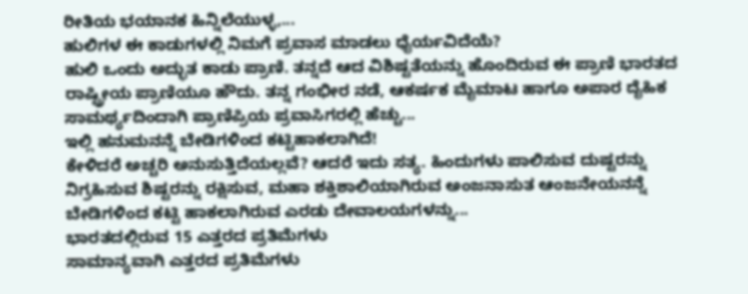ರೀತಿಯ ಭಯಾನಕ ಹಿನ್ನಿಲೆಯುಳ್ಳ,...
ಹುಲಿಗಳ ಈ ಕಾಡುಗಳಲ್ಲಿ ನಿಮಗೆ ಪ್ರವಾಸ ಮಾಡಲು ಧೈರ್ಯವಿದೆಯೆ?
ಹುಲಿ ಒಂದು ಅದ್ಭುತ ಕಾಡು ಪ್ರಾಣಿ. ತನ್ನದೆ ಆದ ವಿಶಿಷ್ಟತೆಯನ್ನು ಹೊಂದಿರುವ ಈ ಪ್ರಾಣಿ ಭಾರತದ ರಾಷ್ಟ್ರೀಯ ಪ್ರಾಣಿಯೂ ಹೌದು. ತನ್ನ ಗಂಭೀರ ನಡೆ, ಆಕರ್ಷಕ ಮೈಮಾಟ ಹಾಗೂ ಅಪಾರ ದೈಹಿಕ ಸಾಮರ್ಥ್ಯದಿಂದಾಗಿ ಪ್ರಾಣಿಪ್ರಿಯ ಪ್ರವಾಸಿಗರಲ್ಲಿ ಹೆಚ್ಚು...
ಇಲ್ಲಿ ಹನುಮನನ್ನೆ ಬೇಡಿಗಳಿಂದ ಕಟ್ಟಿಹಾಕಲಾಗಿದೆ!
ಕೇಳಿದರೆ ಅಚ್ಚರಿ ಅನುಸುತ್ತಿದೆಯಲ್ಲವೆ? ಆದರೆ ಇದು ಸತ್ಯ. ಹಿಂದುಗಳು ಪಾಲಿಸುವ ದುಷ್ಟರನ್ನು ನಿಗ್ರಹಿಸುವ ಶಿಷ್ಟರನ್ನು ರಕ್ಷಿಸುವ, ಮಹಾ ಶಕ್ತಿಶಾಲಿಯಾಗಿರುವ ಅಂಜನಾಸುತ ಆಂಜನೇಯನನ್ನೆ ಬೇಡಿಗಳಿಂದ ಕಟ್ಟಿ ಹಾಕಲಾಗಿರುವ ಎರಡು ದೇವಾಲಯಗಳನ್ನು...
ಭಾರತದಲ್ಲಿರುವ 15 ಎತ್ತರದ ಪ್ರತಿಮೆಗಳು
ಸಾಮಾನ್ಯವಾಗಿ ಎತ್ತರದ ಪ್ರತಿಮೆಗಳು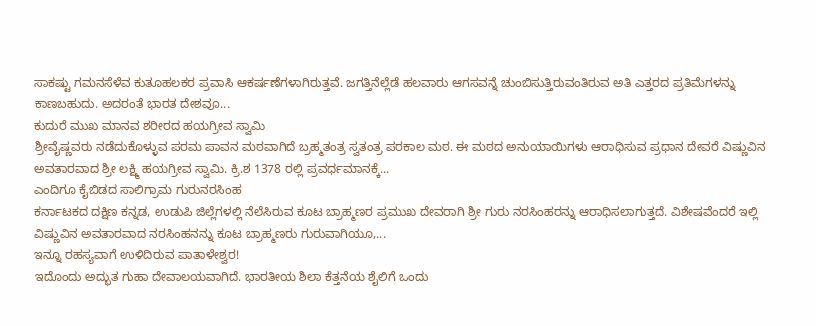ಸಾಕಷ್ಟು ಗಮನಸೆಳೆವ ಕುತೂಹಲಕರ ಪ್ರವಾಸಿ ಆಕರ್ಷಣೆಗಳಾಗಿರುತ್ತವೆ. ಜಗತ್ತಿನೆಲ್ಲೆಡೆ ಹಲವಾರು ಆಗಸವನ್ನೆ ಚುಂಬಿಸುತ್ತಿರುವಂತಿರುವ ಅತಿ ಎತ್ತರದ ಪ್ರತಿಮೆಗಳನ್ನು ಕಾಣಬಹುದು. ಅದರಂತೆ ಭಾರತ ದೇಶವೂ...
ಕುದುರೆ ಮುಖ ಮಾನವ ಶರೀರದ ಹಯಗ್ರೀವ ಸ್ವಾಮಿ
ಶ್ರೀವೈಷ್ಣವರು ನಡೆದುಕೊಳ್ಳುವ ಪರಮ ಪಾವನ ಮಠವಾಗಿದೆ ಬ್ರಹ್ಮತಂತ್ರ ಸ್ವತಂತ್ರ ಪರಕಾಲ ಮಠ. ಈ ಮಠದ ಅನುಯಾಯಿಗಳು ಆರಾಧಿಸುವ ಪ್ರಧಾನ ದೇವರೆ ವಿಷ್ಣುವಿನ ಅವತಾರವಾದ ಶ್ರೀ ಲಕ್ಷ್ಮಿ ಹಯಗ್ರೀವ ಸ್ವಾಮಿ. ಕ್ರಿ.ಶ 1378 ರಲ್ಲಿ ಪ್ರವರ್ಧಮಾನಕ್ಕೆ...
ಎಂದಿಗೂ ಕೈಬಿಡದ ಸಾಲಿಗ್ರಾಮ ಗುರುನರಸಿಂಹ
ಕರ್ನಾಟಕದ ದಕ್ಷಿಣ ಕನ್ನಡ, ಉಡುಪಿ ಜಿಲ್ಲೆಗಳಲ್ಲಿ ನೆಲೆಸಿರುವ ಕೂಟ ಬ್ರಾಹ್ಮಣರ ಪ್ರಮುಖ ದೇವರಾಗಿ ಶ್ರೀ ಗುರು ನರಸಿಂಹರನ್ನು ಆರಾಧಿಸಲಾಗುತ್ತದೆ. ವಿಶೇಷವೆಂದರೆ ಇಲ್ಲಿ ವಿಷ್ಣುವಿನ ಅವತಾರವಾದ ನರಸಿಂಹನನ್ನು ಕೂಟ ಬ್ರಾಹ್ಮಣರು ಗುರುವಾಗಿಯೂ,...
ಇನ್ನೂ ರಹಸ್ಯವಾಗೆ ಉಳಿದಿರುವ ಪಾತಾಳೇಶ್ವರ!
ಇದೊಂದು ಅದ್ಭುತ ಗುಹಾ ದೇವಾಲಯವಾಗಿದೆ. ಭಾರತೀಯ ಶಿಲಾ ಕೆತ್ತನೆಯ ಶೈಲಿಗೆ ಒಂದು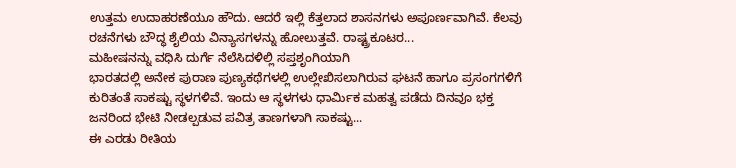ಉತ್ತಮ ಉದಾಹರಣೆಯೂ ಹೌದು. ಆದರೆ ಇಲ್ಲಿ ಕೆತ್ತಲಾದ ಶಾಸನಗಳು ಅಪೂರ್ಣವಾಗಿವೆ. ಕೆಲವು ರಚನೆಗಳು ಬೌದ್ಧ ಶೈಲಿಯ ವಿನ್ಯಾಸಗಳನ್ನು ಹೋಲುತ್ತವೆ. ರಾಷ್ಟ್ರಕೂಟರ...
ಮಹೀಷನನ್ನು ವಧಿಸಿ ದುರ್ಗೆ ನೆಲೆಸಿದಳಿಲ್ಲಿ ಸಪ್ತಶೃಂಗಿಯಾಗಿ
ಭಾರತದಲ್ಲಿ ಅನೇಕ ಪುರಾಣ ಪುಣ್ಯಕಥೆಗಳಲ್ಲಿ ಉಲ್ಲೇಖಿಸಲಾಗಿರುವ ಘಟನೆ ಹಾಗೂ ಪ್ರಸಂಗಗಳಿಗೆ ಕುರಿತಂತೆ ಸಾಕಷ್ಟು ಸ್ಥಳಗಳಿವೆ. ಇಂದು ಆ ಸ್ಥಳಗಳು ಧಾರ್ಮಿಕ ಮಹತ್ವ ಪಡೆದು ದಿನವೂ ಭಕ್ತ ಜನರಿಂದ ಭೇಟಿ ನೀಡಲ್ಪಡುವ ಪವಿತ್ರ ತಾಣಗಳಾಗಿ ಸಾಕಷ್ಟು...
ಈ ಎರಡು ರೀತಿಯ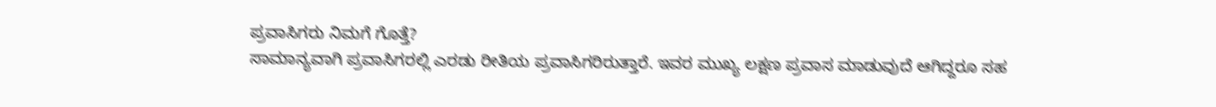ಪ್ರವಾಸಿಗರು ನಿಮಗೆ ಗೊತ್ತೆ?
ಸಾಮಾನ್ಯವಾಗಿ ಪ್ರವಾಸಿಗರಲ್ಲಿ ಎರಡು ರೀತಿಯ ಪ್ರವಾಸಿಗರಿರುತ್ತಾರೆ. ಇವರ ಮುಖ್ಯ ಲಕ್ಷಣ ಪ್ರವಾಸ ಮಾಡುವುದೆ ಆಗಿದ್ದರೂ ಸಹ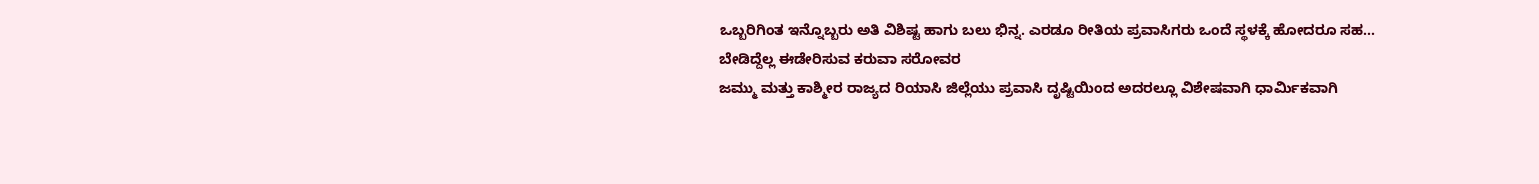ಒಬ್ಬರಿಗಿಂತ ಇನ್ನೊಬ್ಬರು ಅತಿ ವಿಶಿಷ್ಟ ಹಾಗು ಬಲು ಭಿನ್ನ. ಎರಡೂ ರೀತಿಯ ಪ್ರವಾಸಿಗರು ಒಂದೆ ಸ್ಥಳಕ್ಕೆ ಹೋದರೂ ಸಹ...
ಬೇಡಿದ್ದೆಲ್ಲ ಈಡೇರಿಸುವ ಕರುವಾ ಸರೋವರ
ಜಮ್ಮು ಮತ್ತು ಕಾಶ್ಮೀರ ರಾಜ್ಯದ ರಿಯಾಸಿ ಜಿಲ್ಲೆಯು ಪ್ರವಾಸಿ ದೃಷ್ಟಿಯಿಂದ ಅದರಲ್ಲೂ ವಿಶೇಷವಾಗಿ ಧಾರ್ಮಿಕವಾಗಿ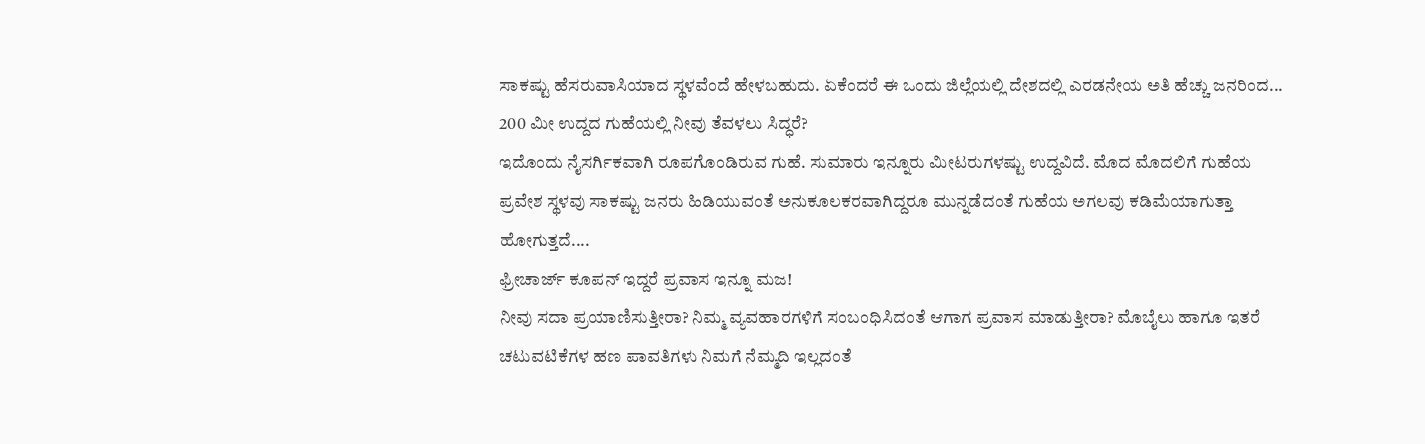ಸಾಕಷ್ಟು ಹೆಸರುವಾಸಿಯಾದ ಸ್ಥಳವೆಂದೆ ಹೇಳಬಹುದು. ಏಕೆಂದರೆ ಈ ಒಂದು ಜಿಲ್ಲೆಯಲ್ಲಿ ದೇಶದಲ್ಲಿ ಎರಡನೇಯ ಅತಿ ಹೆಚ್ಚು ಜನರಿಂದ...
200 ಮೀ ಉದ್ದದ ಗುಹೆಯಲ್ಲಿ ನೀವು ತೆವಳಲು ಸಿದ್ಧರೆ?
ಇದೊಂದು ನೈಸರ್ಗಿಕವಾಗಿ ರೂಪಗೊಂಡಿರುವ ಗುಹೆ. ಸುಮಾರು ಇನ್ನೂರು ಮೀಟರುಗಳಷ್ಟು ಉದ್ದವಿದೆ. ಮೊದ ಮೊದಲಿಗೆ ಗುಹೆಯ ಪ್ರವೇಶ ಸ್ಥಳವು ಸಾಕಷ್ಟು ಜನರು ಹಿಡಿಯುವಂತೆ ಅನುಕೂಲಕರವಾಗಿದ್ದರೂ ಮುನ್ನಡೆದಂತೆ ಗುಹೆಯ ಅಗಲವು ಕಡಿಮೆಯಾಗುತ್ತಾ ಹೋಗುತ್ತದೆ....
ಫ್ರೀಚಾರ್ಜ್ ಕೂಪನ್ ಇದ್ದರೆ ಪ್ರವಾಸ ಇನ್ನೂ ಮಜ!
ನೀವು ಸದಾ ಪ್ರಯಾಣಿಸುತ್ತೀರಾ? ನಿಮ್ಮ ವ್ಯವಹಾರಗಳಿಗೆ ಸಂಬಂಧಿಸಿದಂತೆ ಆಗಾಗ ಪ್ರವಾಸ ಮಾಡುತ್ತೀರಾ? ಮೊಬೈಲು ಹಾಗೂ ಇತರೆ ಚಟುವಟಿಕೆಗಳ ಹಣ ಪಾವತಿಗಳು ನಿಮಗೆ ನೆಮ್ಮದಿ ಇಲ್ಲದಂತೆ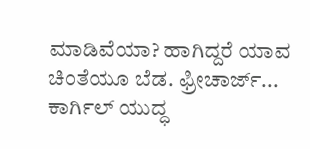ಮಾಡಿವೆಯಾ? ಹಾಗಿದ್ದರೆ ಯಾವ ಚಿಂತೆಯೂ ಬೆಡ. ಫ್ರೀಚಾರ್ಜ್...
ಕಾರ್ಗಿಲ್ ಯುದ್ಧ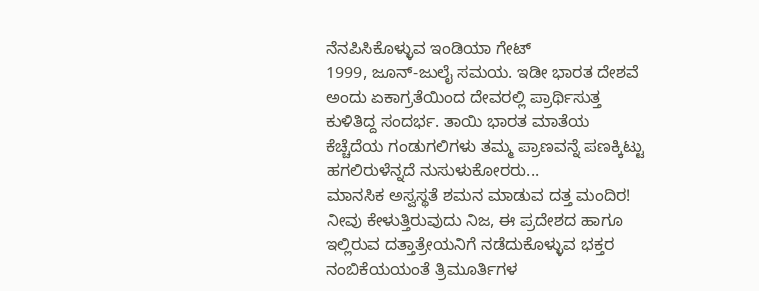ನೆನಪಿಸಿಕೊಳ್ಳುವ ಇಂಡಿಯಾ ಗೇಟ್
1999, ಜೂನ್-ಜುಲೈ ಸಮಯ. ಇಡೀ ಭಾರತ ದೇಶವೆ ಅಂದು ಏಕಾಗ್ರತೆಯಿಂದ ದೇವರಲ್ಲಿ ಪ್ರಾರ್ಥಿಸುತ್ತ ಕುಳಿತಿದ್ದ ಸಂದರ್ಭ. ತಾಯಿ ಭಾರತ ಮಾತೆಯ ಕೆಚ್ಚೆದೆಯ ಗಂಡುಗಲಿಗಳು ತಮ್ಮ ಪ್ರಾಣವನ್ನೆ ಪಣಕ್ಕಿಟ್ಟು ಹಗಲಿರುಳೆನ್ನದೆ ನುಸುಳುಕೋರರು...
ಮಾನಸಿಕ ಅಸ್ವಸ್ಥತೆ ಶಮನ ಮಾಡುವ ದತ್ತ ಮಂದಿರ!
ನೀವು ಕೇಳುತ್ತಿರುವುದು ನಿಜ, ಈ ಪ್ರದೇಶದ ಹಾಗೂ ಇಲ್ಲಿರುವ ದತ್ತಾತ್ರೇಯನಿಗೆ ನಡೆದುಕೊಳ್ಳುವ ಭಕ್ತರ ನಂಬಿಕೆಯಯಂತೆ ತ್ರಿಮೂರ್ತಿಗಳ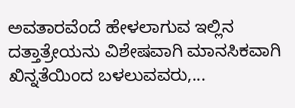ಅವತಾರವೆಂದೆ ಹೇಳಲಾಗುವ ಇಲ್ಲಿನ ದತ್ತಾತ್ರೇಯನು ವಿಶೇಷವಾಗಿ ಮಾನಸಿಕವಾಗಿ ಖಿನ್ನತೆಯಿಂದ ಬಳಲುವವರು,...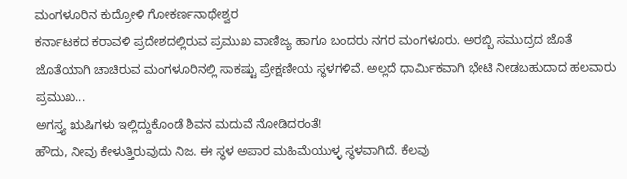ಮಂಗಳೂರಿನ ಕುದ್ರೋಳಿ ಗೋಕರ್ಣನಾಥೇಶ್ವರ
ಕರ್ನಾಟಕದ ಕರಾವಳಿ ಪ್ರದೇಶದಲ್ಲಿರುವ ಪ್ರಮುಖ ವಾಣಿಜ್ಯ ಹಾಗೂ ಬಂದರು ನಗರ ಮಂಗಳೂರು. ಅರಬ್ಬಿ ಸಮುದ್ರದ ಜೊತೆ ಜೊತೆಯಾಗಿ ಚಾಚಿರುವ ಮಂಗಳೂರಿನಲ್ಲಿ ಸಾಕಷ್ಟು ಪ್ರೇಕ್ಷಣೀಯ ಸ್ಥಳಗಳಿವೆ. ಅಲ್ಲದೆ ಧಾರ್ಮಿಕವಾಗಿ ಭೇಟಿ ನೀಡಬಹುದಾದ ಹಲವಾರು ಪ್ರಮುಖ...
ಅಗಸ್ತ್ಯ ಋಷಿಗಳು ಇಲ್ಲಿದ್ದುಕೊಂಡೆ ಶಿವನ ಮದುವೆ ನೋಡಿದರಂತೆ!
ಹೌದು, ನೀವು ಕೇಳುತ್ತಿರುವುದು ನಿಜ. ಈ ಸ್ಥಳ ಅಪಾರ ಮಹಿಮೆಯುಳ್ಳ ಸ್ಥಳವಾಗಿದೆ. ಕೆಲವು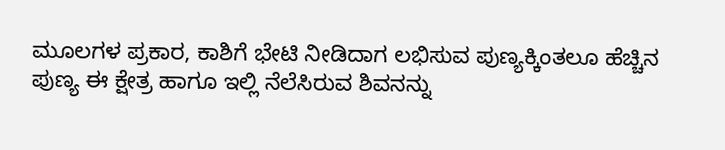ಮೂಲಗಳ ಪ್ರಕಾರ, ಕಾಶಿಗೆ ಭೇಟಿ ನೀಡಿದಾಗ ಲಭಿಸುವ ಪುಣ್ಯಕ್ಕಿಂತಲೂ ಹೆಚ್ಚಿನ ಪುಣ್ಯ ಈ ಕ್ಷೇತ್ರ ಹಾಗೂ ಇಲ್ಲಿ ನೆಲೆಸಿರುವ ಶಿವನನ್ನು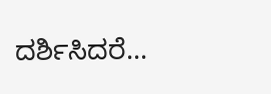ದರ್ಶಿಸಿದರೆ...